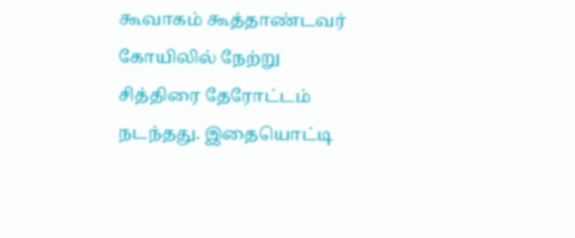கூவாகம் கூத்தாண்டவர் கோயிலில் நேற்று சித்திரை தேரோட்டம் நடந்தது. இதையொட்டி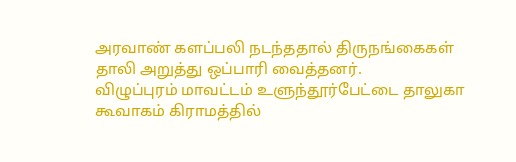அரவாண் களப்பலி நடந்ததால் திருநங்கைகள் தாலி அறுத்து ஒப்பாரி வைத்தனர்.
விழுப்புரம் மாவட்டம் உளுந்தூர்பேட்டை தாலுகா கூவாகம் கிராமத்தில்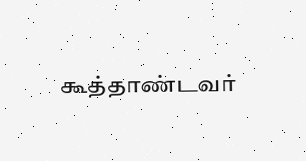கூத்தாண்டவர்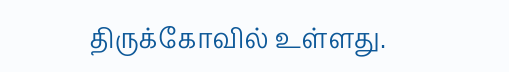திருக்கோவில் உள்ளது.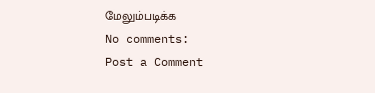மேலும்படிக்க
No comments:
Post a Comment